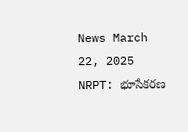News March 22, 2025
NRPT: భూసేకరణ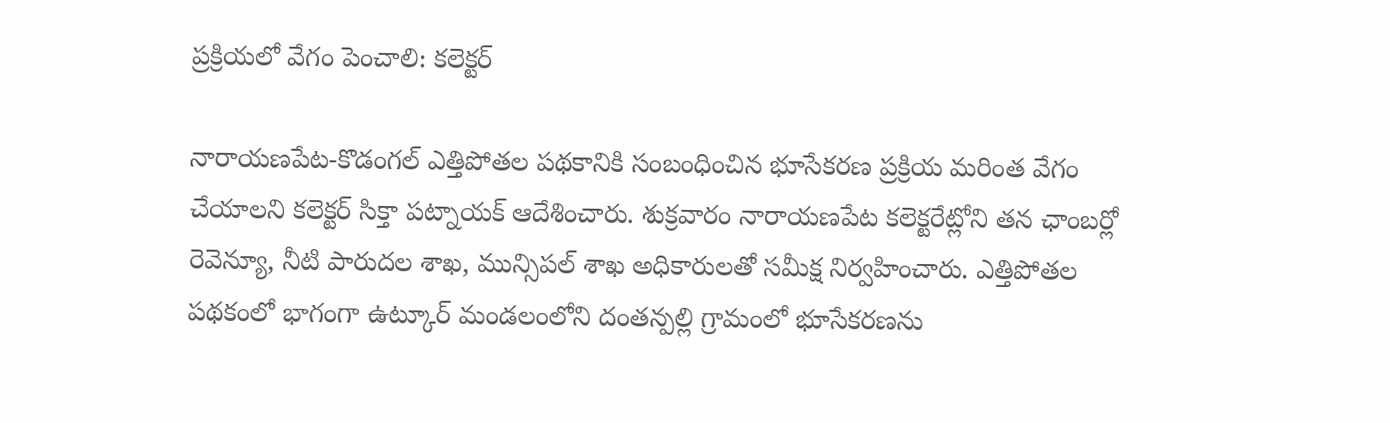ప్రక్రియలో వేగం పెంచాలి: కలెక్టర్

నారాయణపేట-కొడంగల్ ఎత్తిపోతల పథకానికి సంబంధించిన భూసేకరణ ప్రక్రియ మరింత వేగం చేయాలని కలెక్టర్ సిక్తా పట్నాయక్ ఆదేశించారు. శుక్రవారం నారాయణపేట కలెక్టరేట్లోని తన ఛాంబర్లో రెవెన్యూ, నీటి పారుదల శాఖ, మున్సిపల్ శాఖ అధికారులతో సమీక్ష నిర్వహించారు. ఎత్తిపోతల పథకంలో భాగంగా ఉట్కూర్ మండలంలోని దంతన్పల్లి గ్రామంలో భూసేకరణను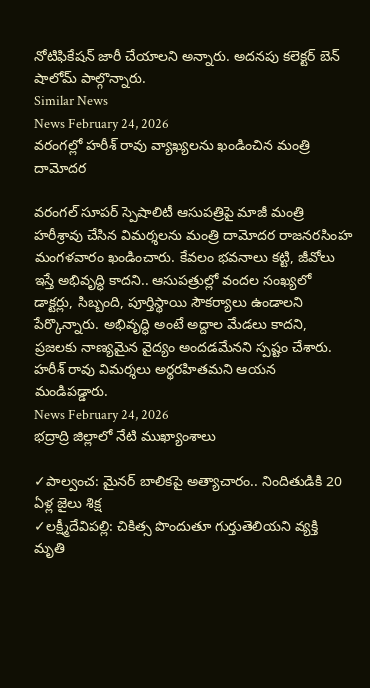నోటిఫికేషన్ జారీ చేయాలని అన్నారు. అదనపు కలెక్టర్ బెన్ షాలోమ్ పాల్గొన్నారు.
Similar News
News February 24, 2026
వరంగల్లో హరీశ్ రావు వ్యాఖ్యలను ఖండించిన మంత్రి దామోదర

వరంగల్ సూపర్ స్పెషాలిటీ ఆసుపత్రిపై మాజీ మంత్రి హరీశ్రావు చేసిన విమర్శలను మంత్రి దామోదర రాజనరసింహ మంగళవారం ఖండించారు. కేవలం భవనాలు కట్టి, జీవోలు ఇస్తే అభివృద్ధి కాదని.. ఆసుపత్రుల్లో వందల సంఖ్యలో డాక్టర్లు, సిబ్బంది, పూర్తిస్థాయి సౌకర్యాలు ఉండాలని పేర్కొన్నారు. అభివృద్ధి అంటే అద్దాల మేడలు కాదని, ప్రజలకు నాణ్యమైన వైద్యం అందడమేనని స్పష్టం చేశారు. హరీశ్ రావు విమర్శలు అర్థరహితమని ఆయన మండిపడ్డారు.
News February 24, 2026
భద్రాద్రి జిల్లాలో నేటి ముఖ్యాంశాలు

✓పాల్వంచ: మైనర్ బాలికపై అత్యాచారం.. నిందితుడికి 20 ఏళ్ల జైలు శిక్ష
✓లక్ష్మీదేవిపల్లి: చికిత్స పొందుతూ గుర్తుతెలియని వ్యక్తి మృతి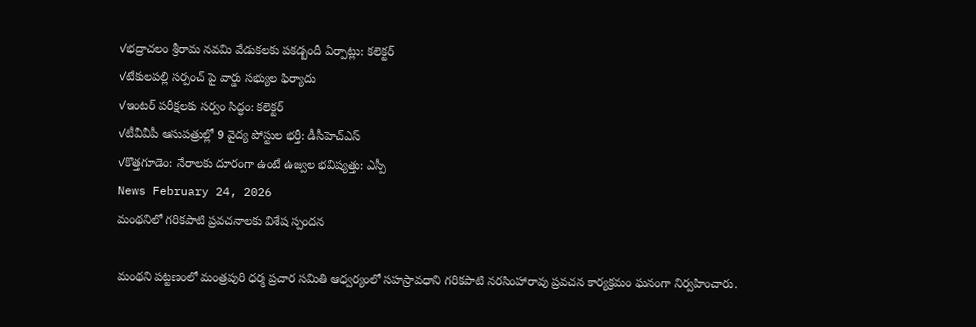✓భద్రాచలం శ్రీరామ నవమి వేడుకలకు పకడ్బందీ ఏర్పాట్లు: కలెక్టర్
✓టేకులపల్లి సర్పంచ్ పై వార్డు సభ్యుల ఫిర్యాదు
✓ఇంటర్ పరీక్షలకు సర్వం సిద్ధం: కలెక్టర్
✓టీవీవీపీ ఆసుపత్రుల్లో 9 వైద్య పోస్టుల భర్తీ: డీసీహెచ్ఎస్
✓కొత్తగూడెం: నేరాలకు దూరంగా ఉంటే ఉజ్వల భవిష్యత్తు: ఎస్పీ
News February 24, 2026
మంథనిలో గరికపాటి ప్రవచనాలకు విశేష స్పందన

మంథని పట్టణంలో మంత్రపురి ధర్మ ప్రచార సమితి ఆధ్వర్యంలో సహస్రావధాని గరికపాటి నరసింహారావు ప్రవచన కార్యక్రమం ఘనంగా నిర్వహించారు.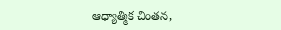ఆధ్యాత్మిక చింతన,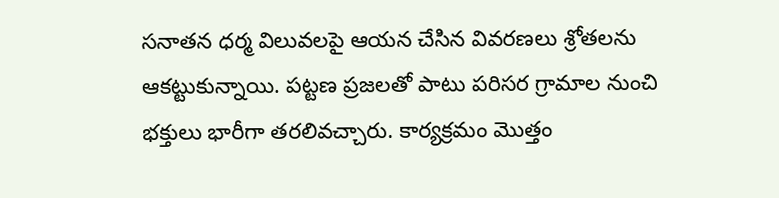సనాతన ధర్మ విలువలపై ఆయన చేసిన వివరణలు శ్రోతలను ఆకట్టుకున్నాయి. పట్టణ ప్రజలతో పాటు పరిసర గ్రామాల నుంచి భక్తులు భారీగా తరలివచ్చారు. కార్యక్రమం మొత్తం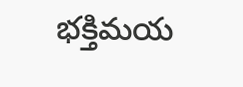భక్తిమయ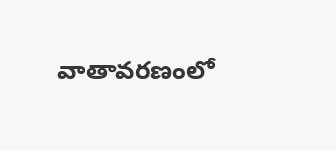వాతావరణంలో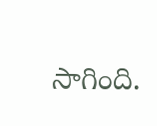సాగింది.